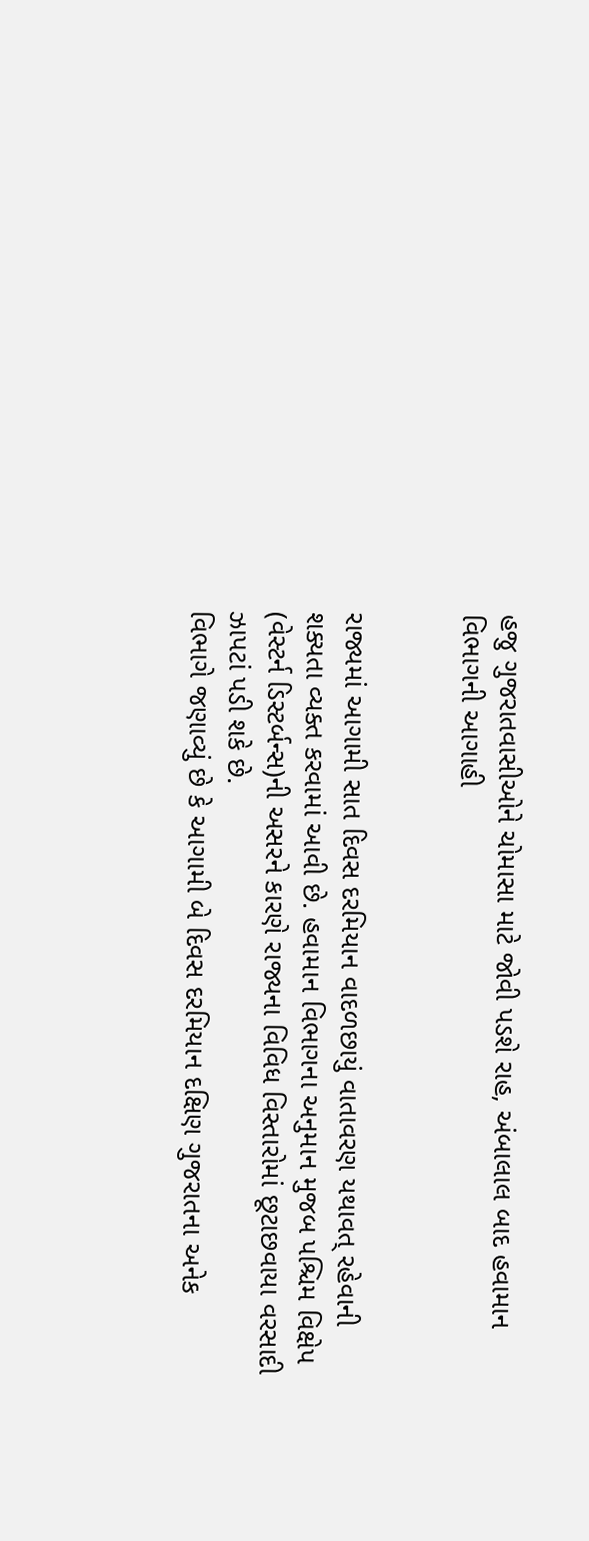હજુ ગુજરાતવાસીઓને ચોમાસા માટે જોવી પડશે રાહ, અંબાલાલ બાદ હવામાન વિભાગની આગાહી


રાજ્યમાં આગામી સાત દિવસ દરમિયાન વાદળછાયું વાતાવરણ યથાવત્ રહેવાની શક્યતા વ્યક્ત કરવામાં આવી છે. હવામાન વિભાગના અનુમાન મુજબ પશ્ચિમ વિક્ષેપ (વેસ્ટર્ન ડિસ્ટર્બન્સ)ની અસરને કારણે રાજ્યના વિવિધ વિસ્તારોમાં છૂટાછવાયા વરસાદી ઝાપટાં પડી શકે છે.
વિભાગે જણાવ્યું છે કે આગામી બે દિવસ દરમિયાન દક્ષિણ ગુજરાતના અનેક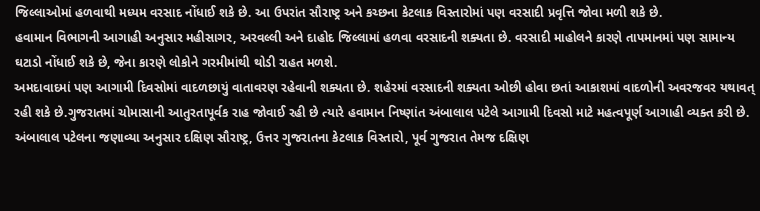જિલ્લાઓમાં હળવાથી મધ્યમ વરસાદ નોંધાઈ શકે છે. આ ઉપરાંત સૌરાષ્ટ્ર અને કચ્છના કેટલાક વિસ્તારોમાં પણ વરસાદી પ્રવૃત્તિ જોવા મળી શકે છે.
હવામાન વિભાગની આગાહી અનુસાર મહીસાગર, અરવલ્લી અને દાહોદ જિલ્લામાં હળવા વરસાદની શક્યતા છે. વરસાદી માહોલને કારણે તાપમાનમાં પણ સામાન્ય ઘટાડો નોંધાઈ શકે છે, જેના કારણે લોકોને ગરમીમાંથી થોડી રાહત મળશે.
અમદાવાદમાં પણ આગામી દિવસોમાં વાદળછાયું વાતાવરણ રહેવાની શક્યતા છે. શહેરમાં વરસાદની શક્યતા ઓછી હોવા છતાં આકાશમાં વાદળોની અવરજવર યથાવત્ રહી શકે છે.ગુજરાતમાં ચોમાસાની આતુરતાપૂર્વક રાહ જોવાઈ રહી છે ત્યારે હવામાન નિષ્ણાંત અંબાલાલ પટેલે આગામી દિવસો માટે મહત્વપૂર્ણ આગાહી વ્યક્ત કરી છે. અંબાલાલ પટેલના જણાવ્યા અનુસાર દક્ષિણ સૌરાષ્ટ્ર, ઉત્તર ગુજરાતના કેટલાક વિસ્તારો, પૂર્વ ગુજરાત તેમજ દક્ષિણ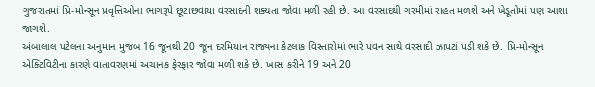ગુજરાતમાં પ્રિ-મોન્સૂન પ્રવૃત્તિઓના ભાગરૂપે છૂટાછવાયા વરસાદની શક્યતા જોવા મળી રહી છે. આ વરસાદથી ગરમીમાં રાહત મળશે અને ખેડૂતોમાં પણ આશા જાગશે.
અંબાલાલ પટેલના અનુમાન મુજબ 16 જૂનથી 20 જૂન દરમિયાન રાજ્યના કેટલાક વિસ્તારોમાં ભારે પવન સાથે વરસાદી ઝાપટાં પડી શકે છે. પ્રિ-મોન્સૂન એક્ટિવિટીના કારણે વાતાવરણમાં અચાનક ફેરફાર જોવા મળી શકે છે. ખાસ કરીને 19 અને 20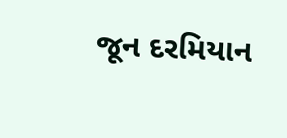જૂન દરમિયાન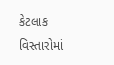કેટલાક વિસ્તારોમાં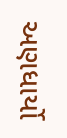અણધાર્યો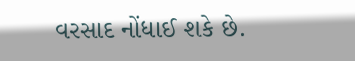વરસાદ નોંધાઈ શકે છે.